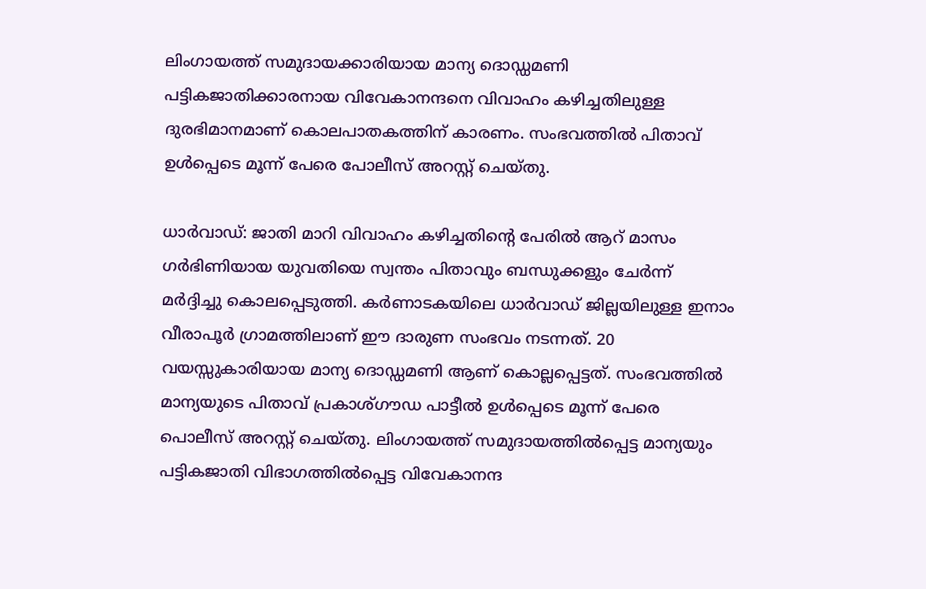ലിംഗായത്ത് സമുദായക്കാരിയായ മാന്യ ദൊഡ്ഡമണി പട്ടികജാതിക്കാരനായ വിവേകാനന്ദനെ വിവാഹം കഴിച്ചതിലുള്ള ദുരഭിമാനമാണ് കൊലപാതകത്തിന് കാരണം. സംഭവത്തിൽ പിതാവ് ഉൾപ്പെടെ മൂന്ന് പേരെ പോലീസ് അറസ്റ്റ് ചെയ്തു.

ധാർവാഡ്: ജാതി മാറി വിവാഹം കഴിച്ചതിന്റെ പേരിൽ ആറ് മാസം ഗർഭിണിയായ യുവതിയെ സ്വന്തം പിതാവും ബന്ധുക്കളും ചേർന്ന് മർദ്ദിച്ചു കൊലപ്പെടുത്തി. കർണാടകയിലെ ധാർവാഡ് ജില്ലയിലുള്ള ഇനാം വീരാപൂർ ഗ്രാമത്തിലാണ് ഈ ദാരുണ സംഭവം നടന്നത്. 20 വയസ്സുകാരിയായ മാന്യ ദൊഡ്ഡമണി ആണ് കൊല്ലപ്പെട്ടത്. സംഭവത്തിൽ മാന്യയുടെ പിതാവ് പ്രകാശ്‌ഗൗഡ പാട്ടീൽ ഉൾപ്പെടെ മൂന്ന് പേരെ പൊലീസ് അറസ്റ്റ് ചെയ്തു. ലിംഗായത്ത് സമുദായത്തിൽപ്പെട്ട മാന്യയും പട്ടികജാതി വിഭാഗത്തിൽപ്പെട്ട വിവേകാനന്ദ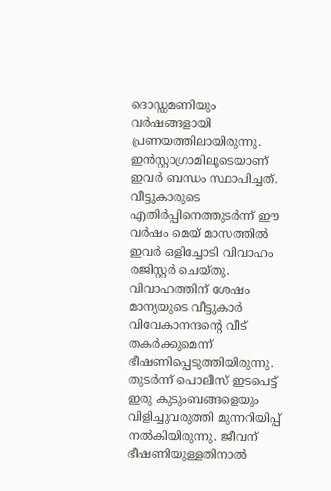ദൊഡ്ഡമണിയും വർഷങ്ങളായി പ്രണയത്തിലായിരുന്നു. ഇൻസ്റ്റാഗ്രാമിലൂടെയാണ് ഇവർ ബന്ധം സ്ഥാപിച്ചത്. വീട്ടുകാരുടെ എതിർപ്പിനെത്തുടർന്ന് ഈ വർഷം മെയ് മാസത്തിൽ ഇവർ ഒളിച്ചോടി വിവാഹം രജിസ്റ്റർ ചെയ്തു. വിവാഹത്തിന് ശേഷം മാന്യയുടെ വീട്ടുകാർ വിവേകാനന്ദന്റെ വീട് തകർക്കുമെന്ന് ഭീഷണിപ്പെടുത്തിയിരുന്നു. തുടർന്ന് പൊലീസ് ഇടപെട്ട് ഇരു കുടുംബങ്ങളെയും വിളിച്ചുവരുത്തി മുന്നറിയിപ്പ് നൽകിയിരുന്നു. ജീവന് ഭീഷണിയുള്ളതിനാൽ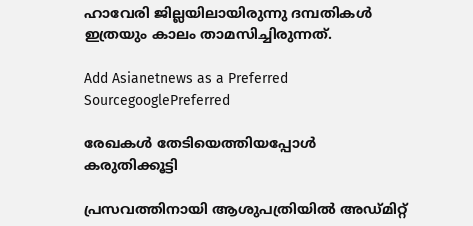ഹാവേരി ജില്ലയിലായിരുന്നു ദമ്പതികൾ ഇത്രയും കാലം താമസിച്ചിരുന്നത്.

Add Asianetnews as a Preferred SourcegooglePreferred

രേഖകൾ തേടിയെത്തിയപ്പോൾ കരുതിക്കൂട്ടി

പ്രസവത്തിനായി ആശുപത്രിയിൽ അഡ്മിറ്റ്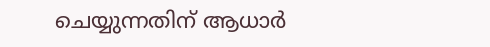ചെയ്യുന്നതിന് ആധാർ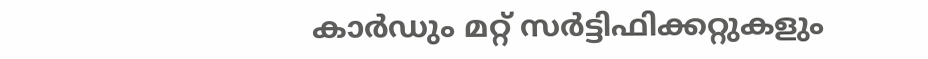കാർഡും മറ്റ് സർട്ടിഫിക്കറ്റുകളും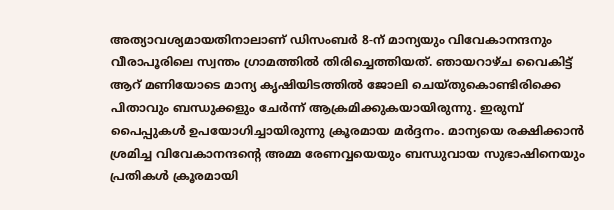അത്യാവശ്യമായതിനാലാണ് ഡിസംബർ 8-ന് മാന്യയും വിവേകാനന്ദനും വീരാപൂരിലെ സ്വന്തം ഗ്രാമത്തിൽ തിരിച്ചെത്തിയത്. ഞായറാഴ്ച വൈകിട്ട് ആറ് മണിയോടെ മാന്യ കൃഷിയിടത്തിൽ ജോലി ചെയ്തുകൊണ്ടിരിക്കെ പിതാവും ബന്ധുക്കളും ചേർന്ന് ആക്രമിക്കുകയായിരുന്നു. ഇരുമ്പ് പൈപ്പുകൾ ഉപയോഗിച്ചായിരുന്നു ക്രൂരമായ മർദ്ദനം. മാന്യയെ രക്ഷിക്കാൻ ശ്രമിച്ച വിവേകാനന്ദന്റെ അമ്മ രേണവ്വയെയും ബന്ധുവായ സുഭാഷിനെയും പ്രതികൾ ക്രൂരമായി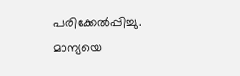പരിക്കേൽപ്പിച്ചു. മാന്യയെ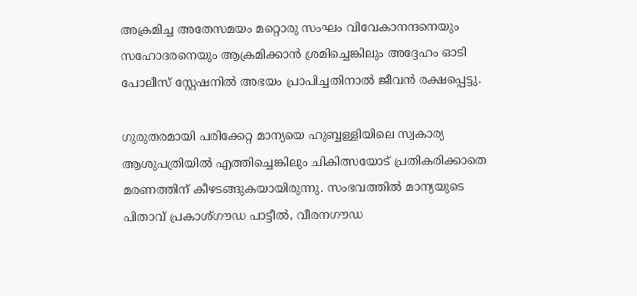അക്രമിച്ച അതേസമയം മറ്റൊരു സംഘം വിവേകാനന്ദനെയും സഹോദരനെയും ആക്രമിക്കാൻ ശ്രമിച്ചെങ്കിലും അദ്ദേഹം ഓടി പോലീസ് സ്റ്റേഷനിൽ അഭയം പ്രാപിച്ചതിനാൽ ജീവൻ രക്ഷപ്പെട്ടു.

ഗുരുതരമായി പരിക്കേറ്റ മാന്യയെ ഹുബ്ബള്ളിയിലെ സ്വകാര്യ ആശുപത്രിയിൽ എത്തിച്ചെങ്കിലും ചികിത്സയോട് പ്രതികരിക്കാതെ മരണത്തിന് കീഴടങ്ങുകയായിരുന്നു. സംഭവത്തിൽ മാന്യയുടെ പിതാവ് പ്രകാശ്‌ഗൗഡ പാട്ടീൽ, വീരനഗൗഡ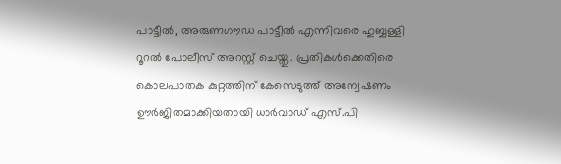പാട്ടീൽ, അരുണഗൗഡ പാട്ടീൽ എന്നിവരെ ഹുബ്ബള്ളി റൂറൽ പോലീസ് അറസ്റ്റ് ചെയ്തു. പ്രതികൾക്കെതിരെ കൊലപാതക കുറ്റത്തിന് കേസെടുത്ത് അന്വേഷണം ഊർജിതമാക്കിയതായി ധാർവാഡ് എസ്.പി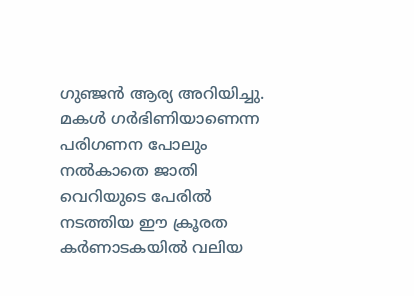ഗുഞ്ജൻ ആര്യ അറിയിച്ചു. മകൾ ഗർഭിണിയാണെന്ന പരിഗണന പോലും നൽകാതെ ജാതി വെറിയുടെ പേരിൽ നടത്തിയ ഈ ക്രൂരത കർണാടകയിൽ വലിയ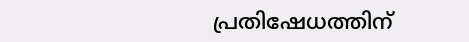പ്രതിഷേധത്തിന്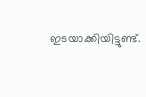ഇടയാക്കിയിട്ടുണ്ട്.